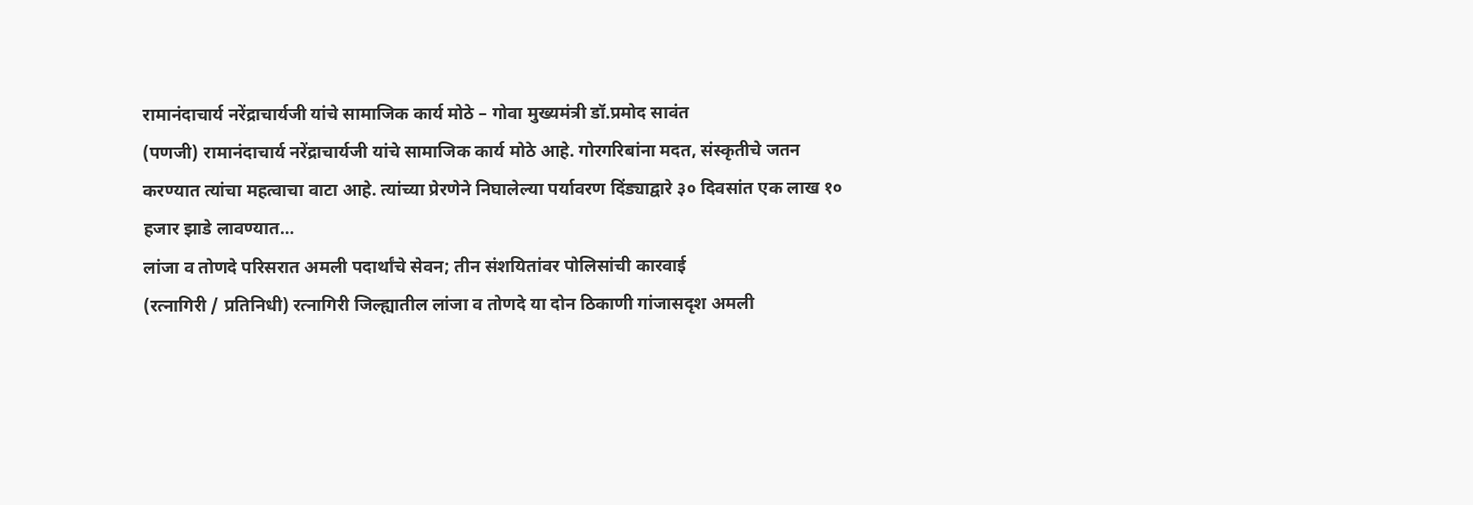रामानंदाचार्य नरेंद्राचार्यजी यांचे सामाजिक कार्य मोठे – गोवा मुख्यमंत्री डॉ.प्रमोद सावंत
(पणजी) रामानंदाचार्य नरेंद्राचार्यजी यांचे सामाजिक कार्य मोठे आहे. गोरगरिबांना मदत, संस्कृतीचे जतन करण्यात त्यांचा महत्वाचा वाटा आहे. त्यांच्या प्रेरणेने निघालेल्या पर्यावरण दिंड्याद्वारे ३० दिवसांत एक लाख १० हजार झाडे लावण्यात…
लांजा व तोणदे परिसरात अमली पदार्थांचे सेवन; तीन संशयितांवर पोलिसांची कारवाई
(रत्नागिरी / प्रतिनिधी) रत्नागिरी जिल्ह्यातील लांजा व तोणदे या दोन ठिकाणी गांजासदृश अमली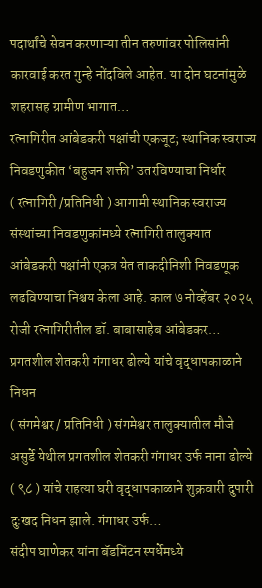पदार्थांचे सेवन करणाऱ्या तीन तरुणांवर पोलिसांनी कारवाई करत गुन्हे नोंदविले आहेत. या दोन घटनांमुळे शहरासह ग्रामीण भागात…
रत्नागिरीत आंबेडकरी पक्षांची एकजूट; स्थानिक स्वराज्य निवडणुकीत ‘बहुजन शक्ती’ उतरविण्याचा निर्धार
( रत्नागिरी /प्रतिनिधी ) आगामी स्थानिक स्वराज्य संस्थांच्या निवडणुकांमध्ये रत्नागिरी तालुक्यात आंबेडकरी पक्षांनी एकत्र येत ताकदीनिशी निवडणूक लढविण्याचा निश्चय केला आहे. काल ७ नोव्हेंबर २०२५ रोजी रत्नागिरीतील डॉ. बाबासाहेब आंबेडकर…
प्रगतशील शेतकरी गंगाधर ढोल्ये यांचे वृद्धापकाळाने निधन
( संगमेश्वर / प्रतिनिधी ) संगमेश्वर तालुक्यातील मौजे असुर्डे येथील प्रगतशील शेतकरी गंगाधर उर्फ नाना ढोल्ये ( ९८ ) यांचे राहत्या घरी वृद्धापकाळाने शुक्रवारी दुपारी दुःखद निधन झाले. गंगाधर उर्फ…
संदीप घाणेकर यांना बॅडमिंटन स्पर्धेमध्ये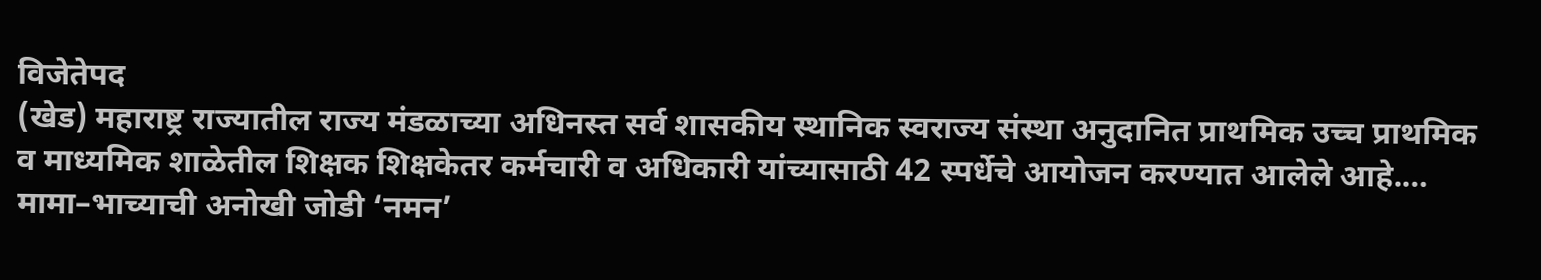विजेतेपद
(खेड) महाराष्ट्र राज्यातील राज्य मंडळाच्या अधिनस्त सर्व शासकीय स्थानिक स्वराज्य संस्था अनुदानित प्राथमिक उच्च प्राथमिक व माध्यमिक शाळेतील शिक्षक शिक्षकेतर कर्मचारी व अधिकारी यांच्यासाठी 42 स्पर्धेचे आयोजन करण्यात आलेले आहे.…
मामा–भाच्याची अनोखी जोडी ‘नमन’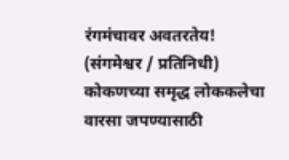रंगमंचावर अवतरतेय!
(संगमेश्वर / प्रतिनिधी) कोकणच्या समृद्ध लोककलेचा वारसा जपण्यासाठी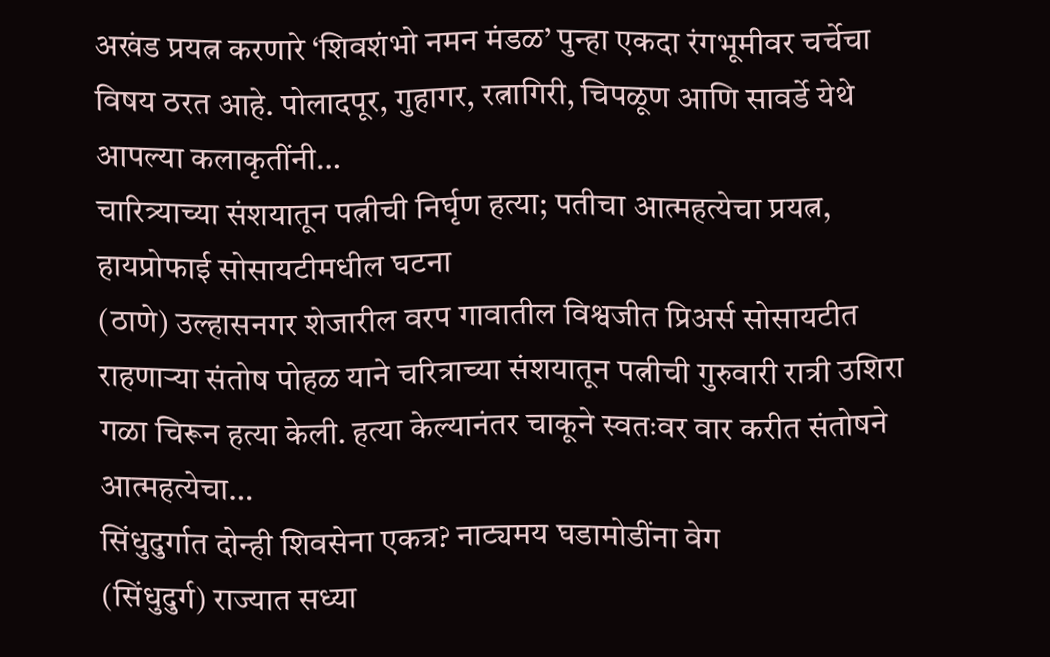अखंड प्रयत्न करणारे ‘शिवशंभो नमन मंडळ’ पुन्हा एकदा रंगभूमीवर चर्चेचा विषय ठरत आहे. पोलादपूर, गुहागर, रत्नागिरी, चिपळूण आणि सावर्डे येथे आपल्या कलाकृतींनी…
चारित्र्याच्या संशयातून पत्नीची निर्घृण हत्या; पतीचा आत्महत्येचा प्रयत्न, हायप्रोफाई सोसायटीमधील घटना
(ठाणे) उल्हासनगर शेजारील वरप गावातील विश्वजीत प्रिअर्स सोसायटीत राहणाऱ्या संतोष पोहळ याने चरित्राच्या संशयातून पत्नीची गुरुवारी रात्री उशिरा गळा चिरून हत्या केली. हत्या केल्यानंतर चाकूने स्वतःवर वार करीत संतोषने आत्महत्येचा…
सिंधुदुर्गात दोन्ही शिवसेना एकत्र? नाट्यमय घडामोडींना वेग
(सिंधुदुर्ग) राज्यात सध्या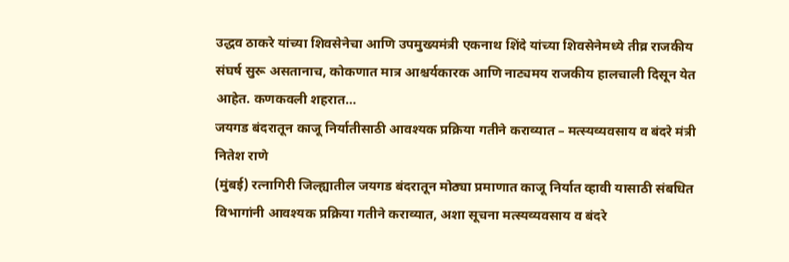उद्धव ठाकरे यांच्या शिवसेनेचा आणि उपमुख्यमंत्री एकनाथ शिंदे यांच्या शिवसेनेमध्ये तीव्र राजकीय संघर्ष सुरू असतानाच, कोकणात मात्र आश्चर्यकारक आणि नाट्यमय राजकीय हालचाली दिसून येत आहेत. कणकवली शहरात…
जयगड बंदरातून काजू निर्यातीसाठी आवश्यक प्रक्रिया गतीने कराव्यात – मत्स्यव्यवसाय व बंदरे मंत्री नितेश राणे
(मुंबई) रत्नागिरी जिल्ह्यातील जयगड बंदरातून मोठ्या प्रमाणात काजू निर्यात व्हावी यासाठी संबधित विभागांनी आवश्यक प्रक्रिया गतीने कराव्यात, अशा सूचना मत्स्यव्यवसाय व बंदरे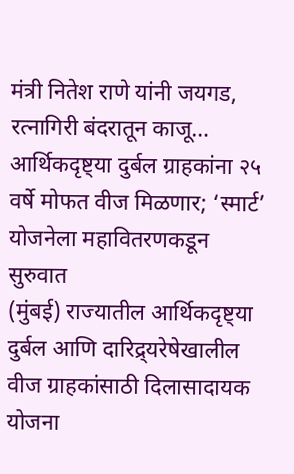मंत्री नितेश राणे यांनी जयगड, रत्नागिरी बंदरातून काजू…
आर्थिकदृष्ट्या दुर्बल ग्राहकांना २५ वर्षे मोफत वीज मिळणार; ‘स्मार्ट’ योजनेला महावितरणकडून सुरुवात
(मुंबई) राज्यातील आर्थिकदृष्ट्या दुर्बल आणि दारिद्र्यरेषेखालील वीज ग्राहकांसाठी दिलासादायक योजना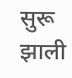सुरू झाली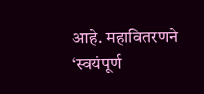आहे. महावितरणने ‘स्वयंपूर्ण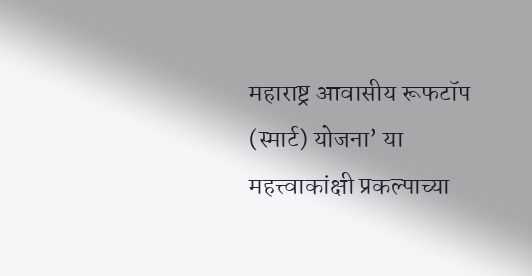महाराष्ट्र आवासीय रूफटॉप (स्मार्ट) योजना’ या महत्त्वाकांक्षी प्रकल्पाच्या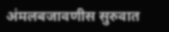अंमलबजावणीस सुरुवात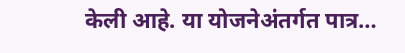केली आहे. या योजनेअंतर्गत पात्र…